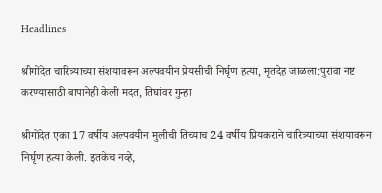Headlines

श्रीगोंदेत चारित्र्याच्या संशयावरून अल्पवयीन प्रेयसीची निर्घृण हत्या, मृतदेह जाळला:पुरावा नष्ट करण्यासाठी बापानेही केली मदत, तिघांवर गुन्हा

श्रीगोंदेत एका 17 वर्षीय अल्पवयीन मुलीची तिच्याच 24 वर्षीय प्रियकराने चारित्र्याच्या संशयावरून निर्घृण हत्या केली. इतकेच नव्हे,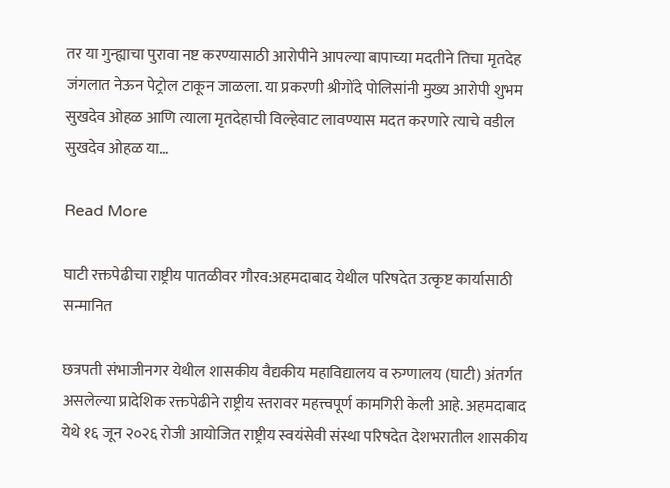तर या गुन्ह्याचा पुरावा नष्ट करण्यासाठी आरोपीने आपल्या बापाच्या मदतीने तिचा मृतदेह जंगलात नेऊन पेट्रोल टाकून जाळला. या प्रकरणी श्रीगोंदे पोलिसांनी मुख्य आरोपी शुभम सुखदेव ओहळ आणि त्याला मृतदेहाची विल्हेवाट लावण्यास मदत करणारे त्याचे वडील सुखदेव ओहळ या…

Read More

घाटी रक्तपेढीचा राष्ट्रीय पातळीवर गौरव:अहमदाबाद येथील परिषदेत उत्कृष्ट कार्यासाठी सन्मानित

छत्रपती संभाजीनगर येथील शासकीय वैद्यकीय महाविद्यालय व रुग्णालय (घाटी) अंतर्गत असलेल्या प्रादेशिक रक्तपेढीने राष्ट्रीय स्तरावर महत्त्वपूर्ण कामगिरी केली आहे. अहमदाबाद येथे १६ जून २०२६ रोजी आयोजित राष्ट्रीय स्वयंसेवी संस्था परिषदेत देशभरातील शासकीय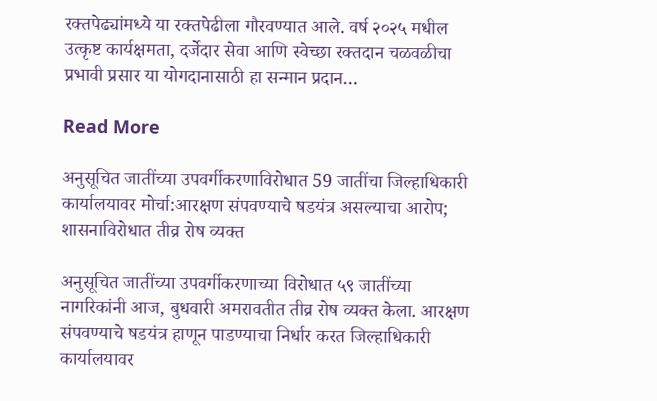रक्तपेढ्यांमध्ये या रक्तपेढीला गौरवण्यात आले. वर्ष २०२५ मधील उत्कृष्ट कार्यक्षमता, दर्जेदार सेवा आणि स्वेच्छा रक्तदान चळवळीचा प्रभावी प्रसार या योगदानासाठी हा सन्मान प्रदान…

Read More

अनुसूचित जातींच्या उपवर्गीकरणाविरोधात 59 जातींचा जिल्हाधिकारी कार्यालयावर मोर्चा:आरक्षण संपवण्याचे षडयंत्र असल्याचा आरोप; शासनाविरोधात तीव्र रोष व्यक्त

अनुसूचित जातींच्या उपवर्गीकरणाच्या विरोधात ५९ जातींच्या नागरिकांनी आज, बुधवारी अमरावतीत तीव्र रोष व्यक्त केला. आरक्षण संपवण्याचे षडयंत्र हाणून पाडण्याचा निर्धार करत जिल्हाधिकारी कार्यालयावर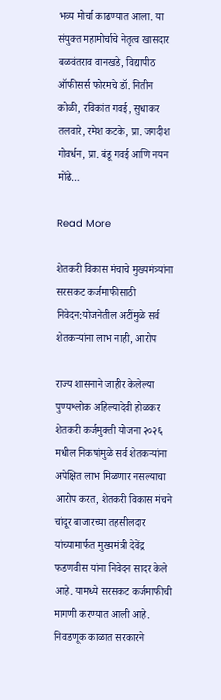भव्य मोर्चा काढण्यात आला. या संयुक्त महामोर्चाचे नेतृत्व खासदार बळवंतराव वानखडे, विद्यापीठ ऑफीसर्स फोरमचे डॉ. नितीन कोळी, रविकांत गवई, सुधाकर तलवारे, रमेश कटके, प्रा. जगदीश गोवर्धन, प्रा. बंडू गवई आणि नयन मोंढे…

Read More

शेतकरी विकास मंचाचे मुख्यमंत्र्यांना सरसकट कर्जमाफीसाठी निवेदन:योजनेतील अटींमुळे सर्व शेतकऱ्यांना लाभ नाही, आरोप

राज्य शासनाने जाहीर केलेल्या पुण्यश्लोक अहिल्यादेवी होळकर शेतकरी कर्जमुक्ती योजना २०२६ मधील निकषांमुळे सर्व शेतकऱ्यांना अपेक्षित लाभ मिळणार नसल्याचा आरोप करत, शेतकरी विकास मंचने चांदूर बाजारच्या तहसीलदार यांच्यामार्फत मुख्यमंत्री देवेंद्र फडणवीस यांना निवेदन सादर केले आहे. यामध्ये सरसकट कर्जमाफीची मागणी करण्यात आली आहे. निवडणूक काळात सरकारने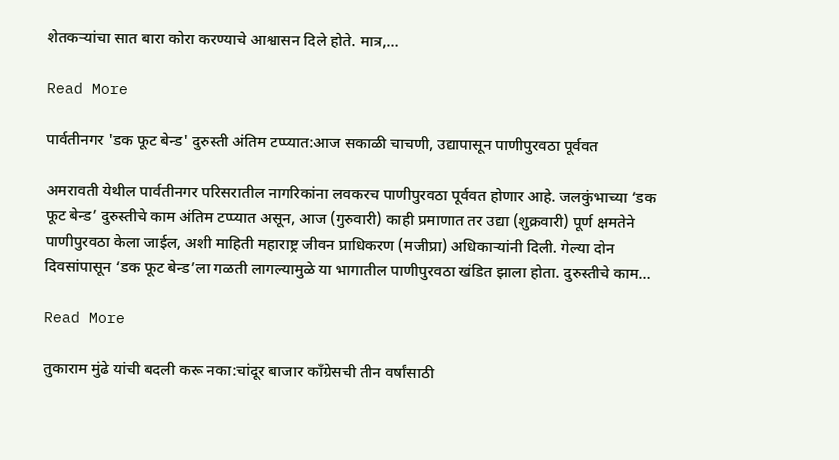शेतकऱ्यांचा सात बारा कोरा करण्याचे आश्वासन दिले होते. मात्र,…

Read More

पार्वतीनगर 'डक फूट बेन्ड' दुरुस्ती अंतिम टप्प्यात:आज सकाळी चाचणी, उद्यापासून पाणीपुरवठा पूर्ववत

अमरावती येथील पार्वतीनगर परिसरातील नागरिकांना लवकरच पाणीपुरवठा पूर्ववत होणार आहे. जलकुंभाच्या ‘डक फूट बेन्ड’ दुरुस्तीचे काम अंतिम टप्प्यात असून, आज (गुरुवारी) काही प्रमाणात तर उद्या (शुक्रवारी) पूर्ण क्षमतेने पाणीपुरवठा केला जाईल, अशी माहिती महाराष्ट्र जीवन प्राधिकरण (मजीप्रा) अधिकाऱ्यांनी दिली. गेल्या दोन दिवसांपासून ‘डक फूट बेन्ड’ला गळती लागल्यामुळे या भागातील पाणीपुरवठा खंडित झाला होता. दुरुस्तीचे काम…

Read More

तुकाराम मुंढे यांची बदली करू नका:चांदूर बाजार काँग्रेसची तीन वर्षांसाठी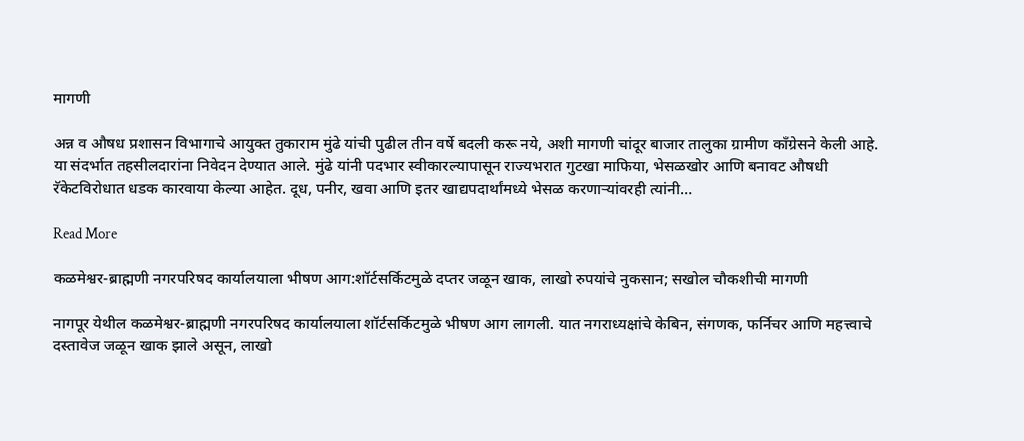मागणी

अन्न व औषध प्रशासन विभागाचे आयुक्त तुकाराम मुंढे यांची पुढील तीन वर्षे बदली करू नये, अशी मागणी चांदूर बाजार तालुका ग्रामीण काँग्रेसने केली आहे. या संदर्भात तहसीलदारांना निवेदन देण्यात आले. मुंढे यांनी पदभार स्वीकारल्यापासून राज्यभरात गुटखा माफिया, भेसळखोर आणि बनावट औषधी रॅकेटविरोधात धडक कारवाया केल्या आहेत. दूध, पनीर, खवा आणि इतर खाद्यपदार्थांमध्ये भेसळ करणाऱ्यांवरही त्यांनी…

Read More

कळमेश्वर-ब्राह्मणी नगरपरिषद कार्यालयाला भीषण आग:शॉर्टसर्किटमुळे दप्तर जळून खाक, लाखो रुपयांचे नुकसान; सखोल चौकशीची मागणी

नागपूर येथील कळमेश्वर-ब्राह्मणी नगरपरिषद कार्यालयाला शॉर्टसर्किटमुळे भीषण आग लागली. यात नगराध्यक्षांचे केबिन, संगणक, फर्निचर आणि महत्त्वाचे दस्तावेज जळून खाक झाले असून, लाखो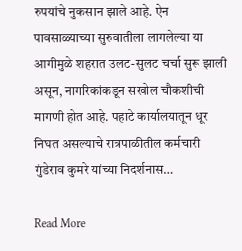रुपयांचे नुकसान झाले आहे. ऐन पावसाळ्याच्या सुरुवातीला लागलेल्या या आगीमुळे शहरात उलट-सुलट चर्चा सुरू झाली असून, नागरिकांकडून सखोल चौकशीची मागणी होत आहे. पहाटे कार्यालयातून धूर निघत असल्याचे रात्रपाळीतील कर्मचारी गुंडेराव कुमरे यांच्या निदर्शनास…

Read More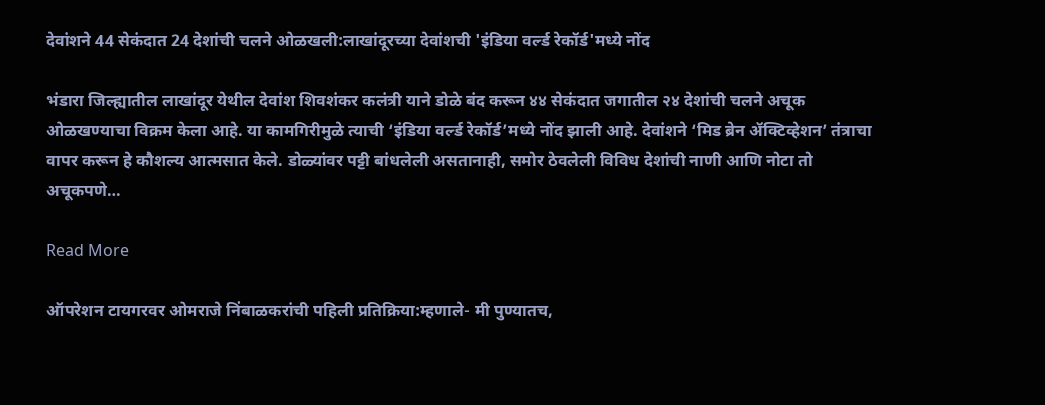देवांशने 44 सेकंदात 24 देशांची चलने ओळखली:लाखांदूरच्या देवांशची 'इंडिया वर्ल्ड रेकॉर्ड'मध्ये नोंद

भंडारा जिल्ह्यातील लाखांदूर येथील देवांश शिवशंकर कलंत्री याने डोळे बंद करून ४४ सेकंदात जगातील २४ देशांची चलने अचूक ओळखण्याचा विक्रम केला आहे. या कामगिरीमुळे त्याची ‘इंडिया वर्ल्ड रेकॉर्ड’मध्ये नोंद झाली आहे. देवांशने ‘मिड ब्रेन ॲक्टिव्हेशन’ तंत्राचा वापर करून हे कौशल्य आत्मसात केले. डोळ्यांवर पट्टी बांधलेली असतानाही, समोर ठेवलेली विविध देशांची नाणी आणि नोटा तो अचूकपणे…

Read More

ऑपरेशन टायगरवर ओमराजे निंबाळकरांची पहिली प्रतिक्रिया:म्हणाले- मी पुण्यातच,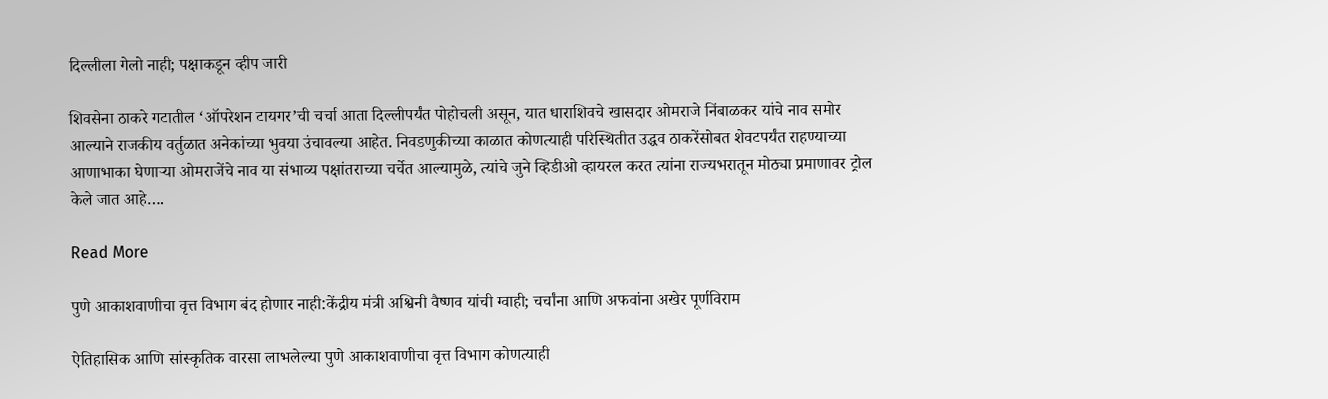दिल्लीला गेलो नाही; पक्षाकडून व्हीप जारी

शिवसेना ठाकरे गटातील ‘ऑपरेशन टायगर’ची चर्चा आता दिल्लीपर्यंत पोहोचली असून, यात धाराशिवचे खासदार ओमराजे निंबाळकर यांचे नाव समोर आल्याने राजकीय वर्तुळात अनेकांच्या भुवया उंचावल्या आहेत. निवडणुकीच्या काळात कोणत्याही परिस्थितीत उद्धव ठाकरेंसोबत शेवटपर्यंत राहण्याच्या आणाभाका घेणाऱ्या ओमराजेंचे नाव या संभाव्य पक्षांतराच्या चर्चेत आल्यामुळे, त्यांचे जुने व्हिडीओ व्हायरल करत त्यांना राज्यभरातून मोठ्या प्रमाणावर ट्रोल केले जात आहे….

Read More

पुणे आकाशवाणीचा वृत्त विभाग बंद होणार नाही:केंद्रीय मंत्री अश्विनी वैष्णव यांची ग्वाही; चर्चांना आणि अफवांना अखेर पूर्णविराम

ऐतिहासिक आणि सांस्कृतिक वारसा लाभलेल्या पुणे आकाशवाणीचा वृत्त विभाग कोणत्याही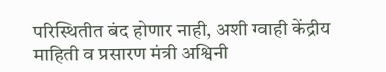परिस्थितीत बंद होणार नाही, अशी ग्वाही केंद्रीय माहिती व प्रसारण मंत्री अश्विनी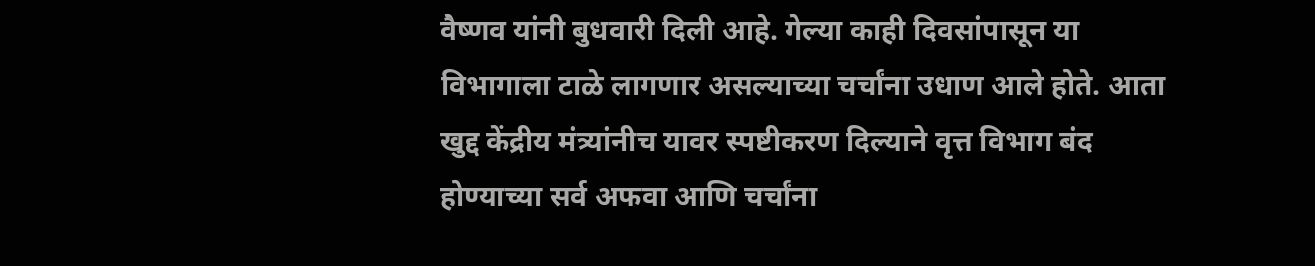वैष्णव यांनी बुधवारी दिली आहे. गेल्या काही दिवसांपासून या विभागाला टाळे लागणार असल्याच्या चर्चांना उधाण आले होते. आता खुद्द केंद्रीय मंत्र्यांनीच यावर स्पष्टीकरण दिल्याने वृत्त विभाग बंद होण्याच्या सर्व अफवा आणि चर्चांना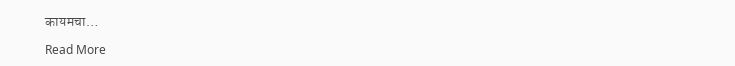कायमचा…

Read More